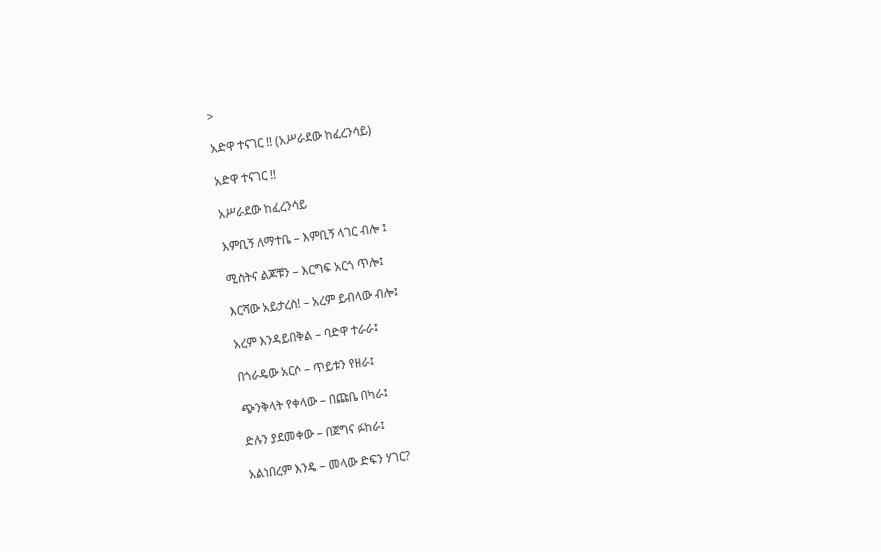>

አድዋ ተናገር !! (አሥራደው ከፈረንሳይ)

አድዋ ተናገር !!

አሥራደው ከፈረንሳይ

እምቢኝ ለማተቤ – እምቢኝ ላገር ብሎ ፤

ሚስትና ልጆቹን – እርግፍ አርጎ ጥሎ፤

እርሻው አይታረስ! – አረም ይብላው ብሎ፤

አረም እንዳይበቅል – ባድዋ ተራራ፤

በጎራዴው አርሶ – ጥይቱን የዘራ፤

ጭንቅላት የቀላው – በጩቤ በካራ፤

ድሉን ያደመቀው – በጀግና ፉከራ፤

አልነበረም እንዴ – መላው ድፍን ሃገር?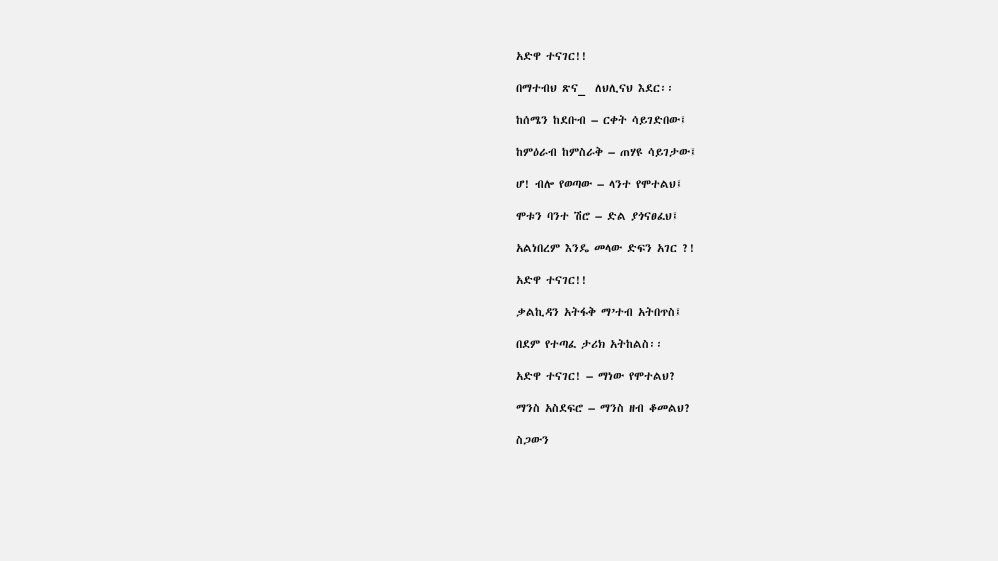አድዋ ተናገር!!

በማተብህ ጽና_  ለህሊናህ እደር፡፡

ከሰሜን ከደቡብ – ርቀት ሳይገድበው፤

ከምዕራብ ከምስራቅ – ጠሃዩ ሳይገታው፤

ሆ! ብሎ የወጣው – ላንተ የሞተልህ፤

ሞቱን ባንተ ሽሮ – ድል ያጎናፀፈህ፤

አልነበረም እንዴ መላው ድፍን አገር ?!

አድዋ ተናገር!!

ቃልኪዳን አትፋቅ ማ’ተብ አትበጥስ፤

በደም የተጣፈ ታሪክ አትከልስ፡፡

አድዋ ተናገር! – ማነው የሞተልህ?

ማንስ አስደፍሮ – ማንስ ዘብ ቆመልህ?

ስጋውን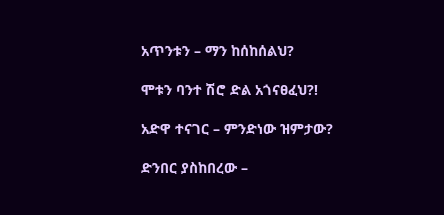አጥንቱን – ማን ከሰከሰልህ?

ሞቱን ባንተ ሽሮ ድል አጎናፀፈህ?!

አድዋ ተናገር – ምንድነው ዝምታው?

ድንበር ያስከበረው –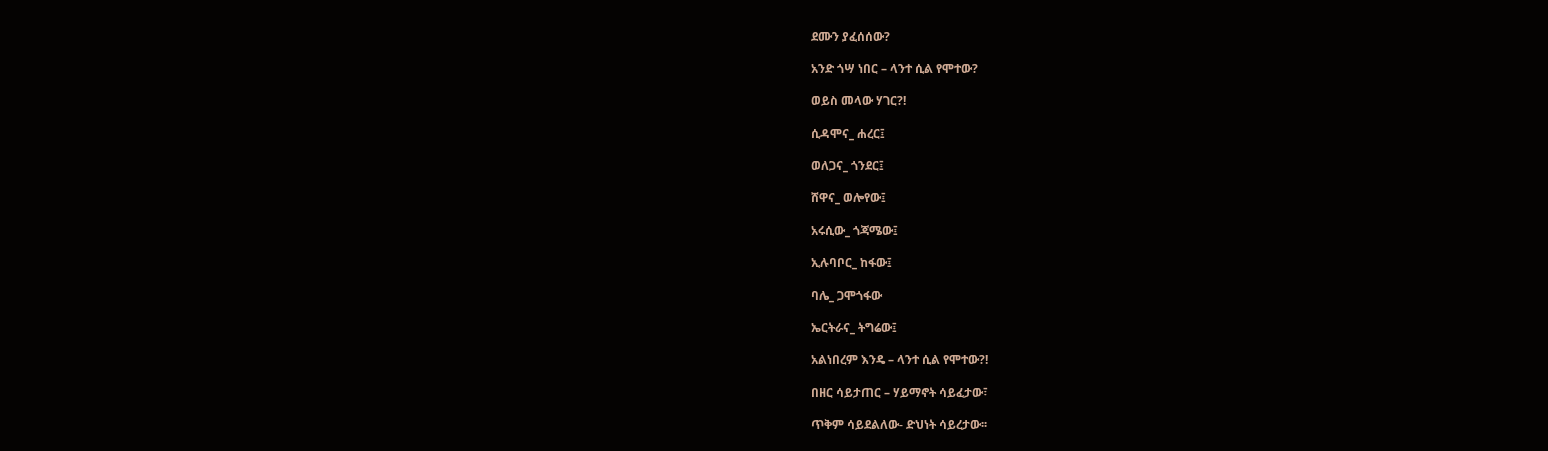ደሙን ያፈሰሰው?

አንድ ጎሣ ነበር – ላንተ ሲል የሞተው?

ወይስ መላው ሃገር?!

ሲዳሞና_ ሐረር፤

ወለጋና_ ጎንደር፤

ሸዋና_ ወሎየው፤

አሩሲው_ ጎጃሜው፤

ኢሉባቦር_ ከፋው፤

ባሌ_ ጋሞጎፋው

ኤርትራና_ ትግሬው፤

አልነበረም እንዴ – ላንተ ሲል የሞተው?!

በዘር ሳይታጠር – ሃይማኖት ሳይፈታው፣

ጥቅም ሳይደልለው- ድህነት ሳይረታው፡፡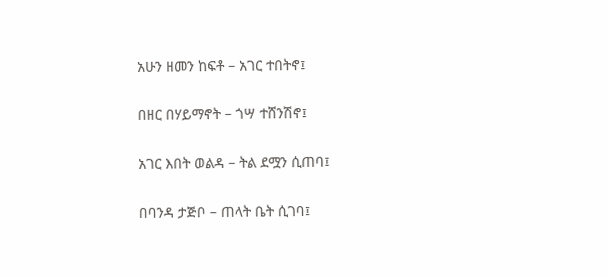አሁን ዘመን ከፍቶ – አገር ተበትኖ፤

በዘር በሃይማኖት – ጎሣ ተሸንሽኖ፤

አገር እበት ወልዳ – ትል ደሟን ሲጠባ፤

በባንዳ ታጅቦ – ጠላት ቤት ሲገባ፤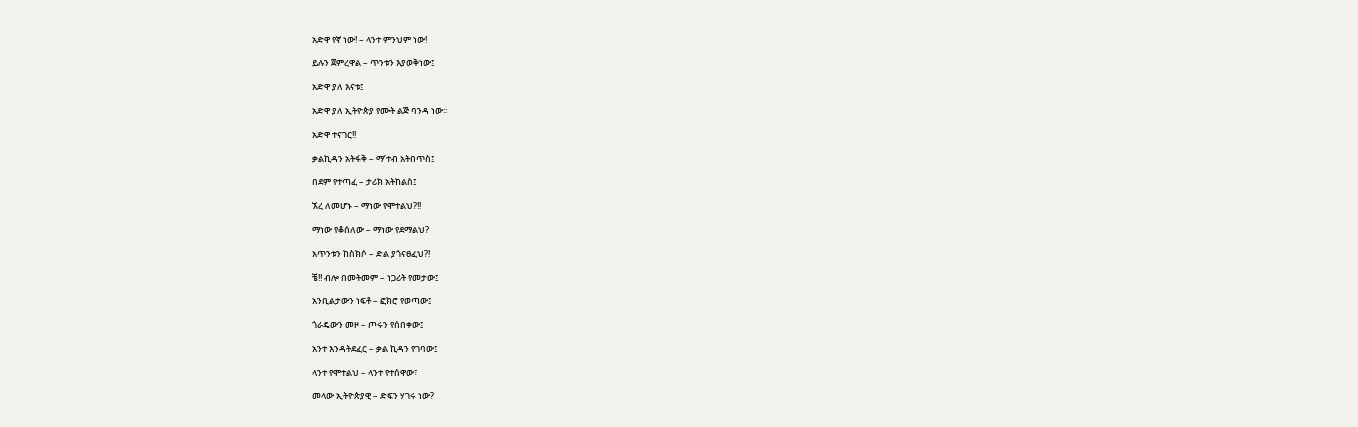አድዋ የኛ ነው! – ላንተ ምንህም ነው!

ይሉን ጀምረዋል – ጥንቱን እያወቅነው፤

አድዋ ያለ እናቱ፤

አድዋ ያለ ኢትዮጵያ የሙት ልጅ ባንዳ ነው፡፡

አድዋ ተናገር!!

ቃልኪዳን አትፋቅ – ማ’ተብ አትበጥስ፤

በደም የተጣፈ – ታሪክ አትከልስ፤

ኧረ ለመሆኑ – ማነው የሞተልህ?!!

ማነው የቆሰለው – ማነው የደማልህ?

አጥንቱን ከስክሶ – ድል ያጎናፀፈህ?!

ቼ!! ብሎ በመትመም – ነጋሪት የመታው፤

አንቢልታውን ነፍቶ – ፎክሮ የወጣው፤

ጎራዴውን መዞ – ጦሩን የሰበቀው፤

አንተ እንዳትደፈር – ቃል ኪዳን የገባው፤

ላንተ የሞተልህ – ላንተ የተሰዋው፣

መላው ኢትዮጵያዊ – ድፍን ሃገሩ ነው?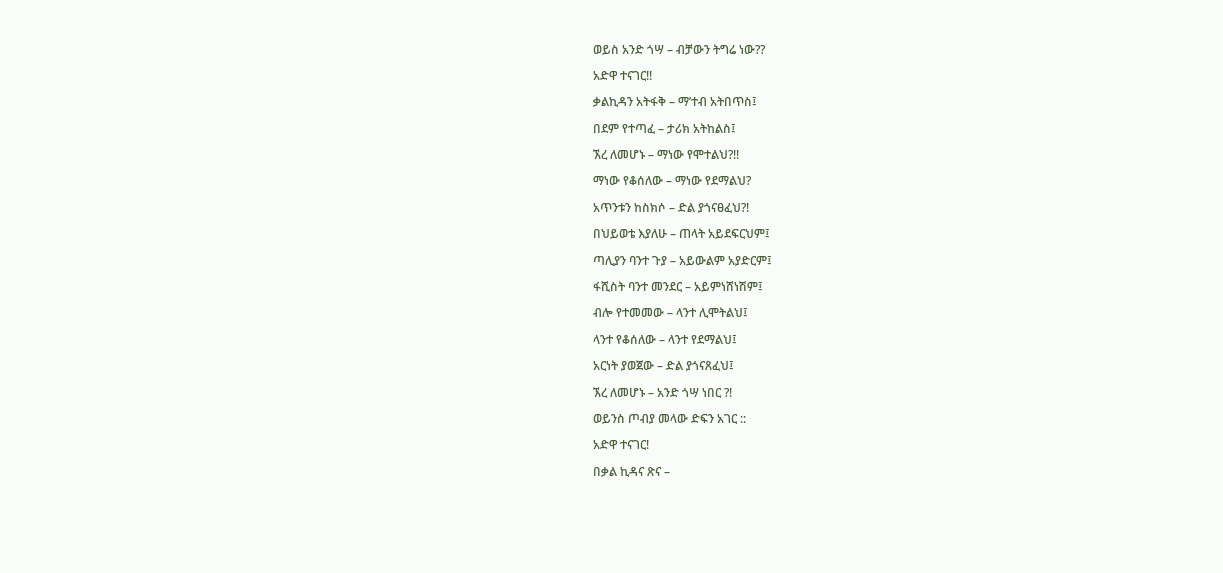ወይስ አንድ ጎሣ – ብቻውን ትግሬ ነው??

አድዋ ተናገር!!

ቃልኪዳን አትፋቅ – ማ’ተብ አትበጥስ፤

በደም የተጣፈ – ታሪክ አትከልስ፤

ኧረ ለመሆኑ – ማነው የሞተልህ?!!

ማነው የቆሰለው – ማነው የደማልህ?

አጥንቱን ከስክሶ – ድል ያጎናፀፈህ?!

በህይወቴ እያለሁ – ጠላት አይደፍርህም፤

ጣሊያን ባንተ ጉያ – አይውልም አያድርም፤

ፋሺስት ባንተ መንደር – አይምነሸነሽም፤

ብሎ የተመመው – ላንተ ሊሞትልህ፤

ላንተ የቆሰለው – ላንተ የደማልህ፤

አርነት ያወጀው – ድል ያጎናጸፈህ፤

ኧረ ለመሆኑ – አንድ ጎሣ ነበር ?!

ወይንስ ጦብያ መላው ድፍን አገር ::

አድዋ ተናገር!

በቃል ኪዳና ጽና –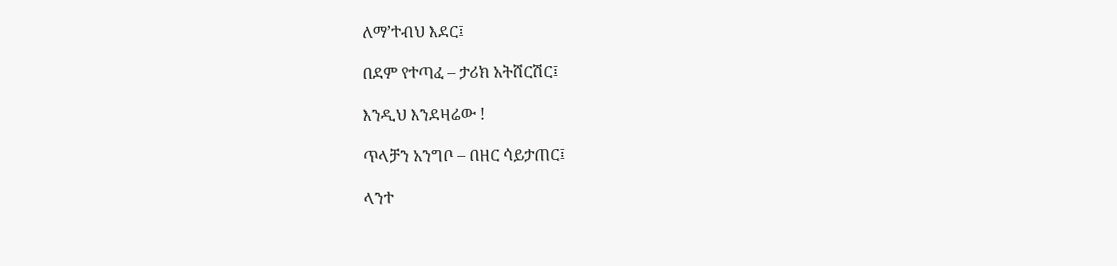ለማ’ተብህ እደር፤

በደም የተጣፈ – ታሪክ አትሸርሽር፤

እንዲህ እንደዛሬው !

ጥላቻን አንግቦ – በዘር ሳይታጠር፤

ላንተ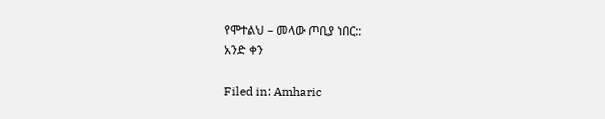የሞተልህ – መላው ጦቢያ ነበር::
አንድ ቀን

Filed in: Amharic